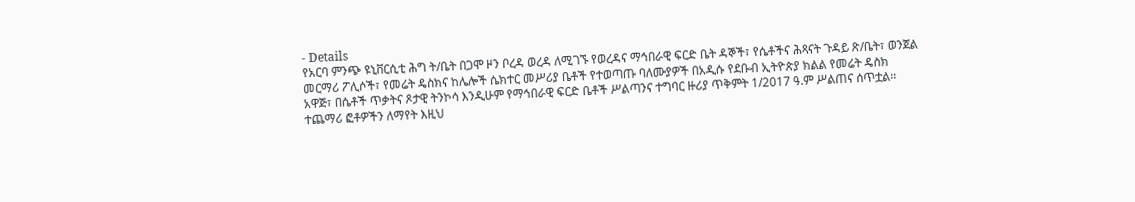- Details
የአርባ ምንጭ ዩኒቨርሲቲ ሕግ ት/ቤት በጋሞ ዞን ቦረዳ ወረዳ ለሚገኙ የወረዳና ማኅበራዊ ፍርድ ቤት ዳኞች፣ የሴቶችና ሕጻናት ጉዳይ ጽ/ቤት፣ ወንጀል መርማሪ ፖሊሶች፣ የመሬት ዴስክና ከሌሎች ሴክተር መሥሪያ ቤቶች የተወጣጡ ባለሙያዎች በአዲሱ የደቡብ ኢትዮጵያ ክልል የመሬት ዴስክ አዋጅ፣ በሴቶች ጥቃትና ጾታዊ ትንኮሳ እንዲሁም የማኅበራዊ ፍርድ ቤቶች ሥልጣንና ተግባር ዙሪያ ጥቅምት 1/2017 ዓ.ም ሥልጠና ሰጥቷል፡፡ተጨማሪ ፎቶዎችን ለማየት እዚህ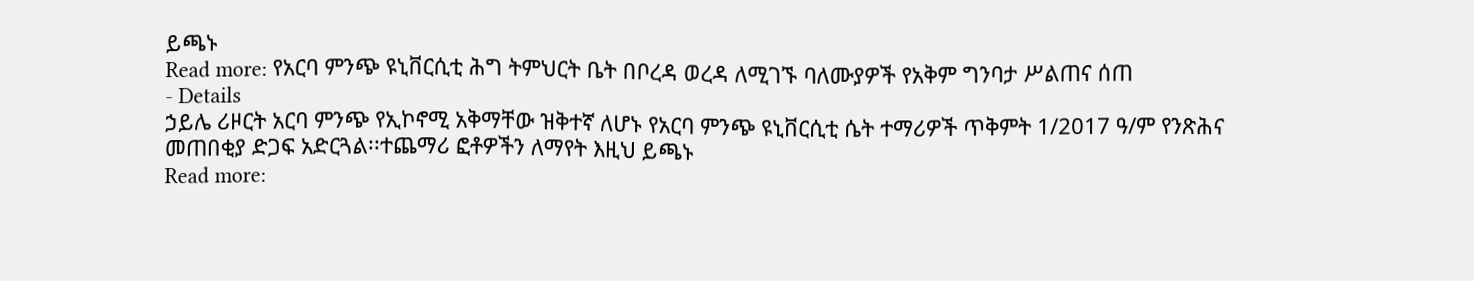ይጫኑ
Read more: የአርባ ምንጭ ዩኒቨርሲቲ ሕግ ትምህርት ቤት በቦረዳ ወረዳ ለሚገኙ ባለሙያዎች የአቅም ግንባታ ሥልጠና ሰጠ
- Details
ኃይሌ ሪዞርት አርባ ምንጭ የኢኮኖሚ አቅማቸው ዝቅተኛ ለሆኑ የአርባ ምንጭ ዩኒቨርሲቲ ሴት ተማሪዎች ጥቅምት 1/2017 ዓ/ም የንጽሕና መጠበቂያ ድጋፍ አድርጓል፡፡ተጨማሪ ፎቶዎችን ለማየት እዚህ ይጫኑ
Read more: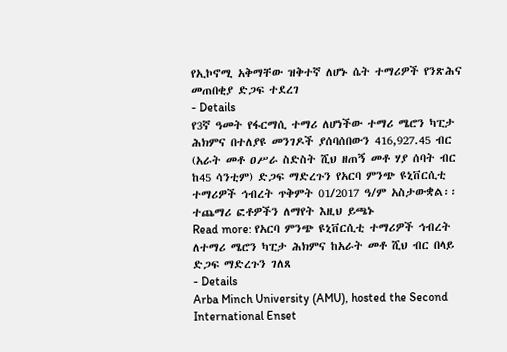የኢኮኖሚ አቅማቸው ዝቅተኛ ለሆኑ ሴት ተማሪዎች የንጽሕና መጠበቂያ ድጋፍ ተደረገ
- Details
የ3ኛ ዓመት የፋርማሲ ተማሪ ለሆነችው ተማሪ ሜሮን ካፒታ ሕክምና በተለያዩ መንገዶች ያሰባሰበውን 416,927.45 ብር (አራት መቶ ዐሥራ ስድስት ሺህ ዘጠኝ መቶ ሃያ ሰባት ብር ከ45 ሳንቲም) ድጋፍ ማድረጉን የአርባ ምንጭ ዩኒቨርሲቲ ተማሪዎች ኅብረት ጥቅምት 01/2017 ዓ/ም አስታውቋል፡፡ተጨማሪ ፎቶዎችን ለማየት እዚህ ይጫኑ
Read more: የአርባ ምንጭ ዩኒቨርሲቲ ተማሪዎች ኅብረት ለተማሪ ሜሮን ካፒታ ሕክምና ከአራት መቶ ሺህ ብር በላይ ድጋፍ ማድረጉን ገለጸ
- Details
Arba Minch University (AMU), hosted the Second International Enset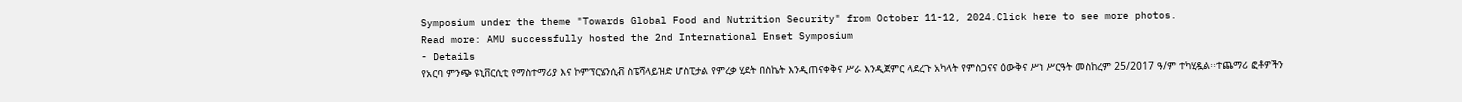Symposium under the theme "Towards Global Food and Nutrition Security" from October 11-12, 2024.Click here to see more photos.
Read more: AMU successfully hosted the 2nd International Enset Symposium
- Details
የአርባ ምንጭ ዩኒቨርሲቲ የማስተማሪያ እና ኮምፕርሄንሲቭ ስፔሻላይዝድ ሆስፒታል የምረቃ ሂደት በስኬት እንዲጠናቀቅና ሥራ እንዲጀምር ላደረጉ አካላት የምስጋናና ዕውቅና ሥነ ሥርዓት መስከረም 25/2017 ዓ/ም ተካሂዷል፡፡ተጨማሪ ፎቶዎችን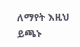ለማየት እዚህ ይጫኑ